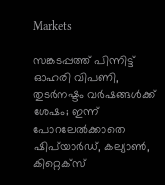Markets

സങ്കടപ്പത്ത് പിന്നിട്ട് ഓഹരി വിപണി, തുടര്‍നഷ്ടം വര്‍ഷങ്ങള്‍ക്ക് ശേഷം; ഇന്ന് പോറലേല്‍ക്കാതെ ഷിപ്‌യാര്‍ഡ്, കല്യാണ്‍, കിറ്റെക്‌സ്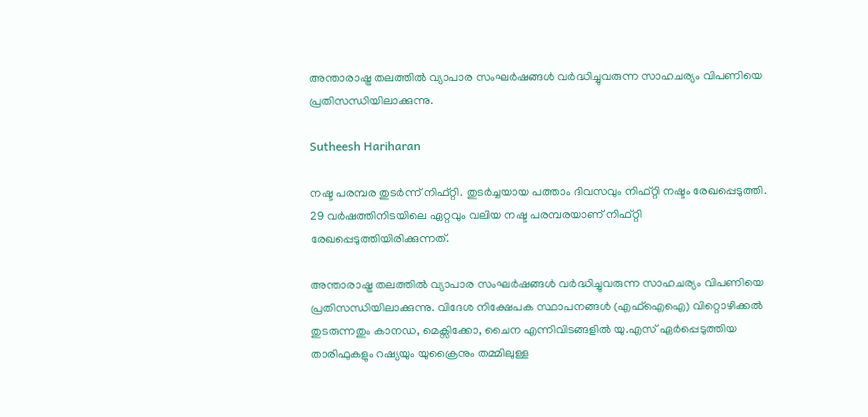അന്താരാഷ്ട്ര തലത്തില്‍ വ്യാപാര സംഘർഷങ്ങൾ വർദ്ധിച്ചുവരുന്ന സാഹചര്യം വിപണിയെ പ്രതിസന്ധിയിലാക്കുന്നു.

Sutheesh Hariharan

നഷ്ട പരമ്പര തുടര്‍ന്ന് നിഫ്റ്റി. തുടർച്ചയായ പത്താം ദിവസവും നിഫ്റ്റി നഷ്ടം രേഖപ്പെടുത്തി. 29 വർഷത്തിനിടയിലെ ഏറ്റവും വലിയ നഷ്ട പരമ്പരയാണ് നിഫ്റ്റി രേഖപ്പെടുത്തിയിരിക്കുന്നത്.

അന്താരാഷ്ട്ര തലത്തില്‍ വ്യാപാര സംഘർഷങ്ങൾ വർദ്ധിച്ചുവരുന്ന സാഹചര്യം വിപണിയെ പ്രതിസന്ധിയിലാക്കുന്നു. വിദേശ നിക്ഷേപക സ്ഥാപനങ്ങള്‍ (എഫ്ഐഐ) വിറ്റൊഴിക്കല്‍ തുടരുന്നതും കാനഡ, മെക്സിക്കോ, ചൈന എന്നിവിടങ്ങളിൽ യു.എസ് ഏർപ്പെടുത്തിയ താരിഫുകളും റഷ്യയും യുക്രൈനും തമ്മിലുള്ള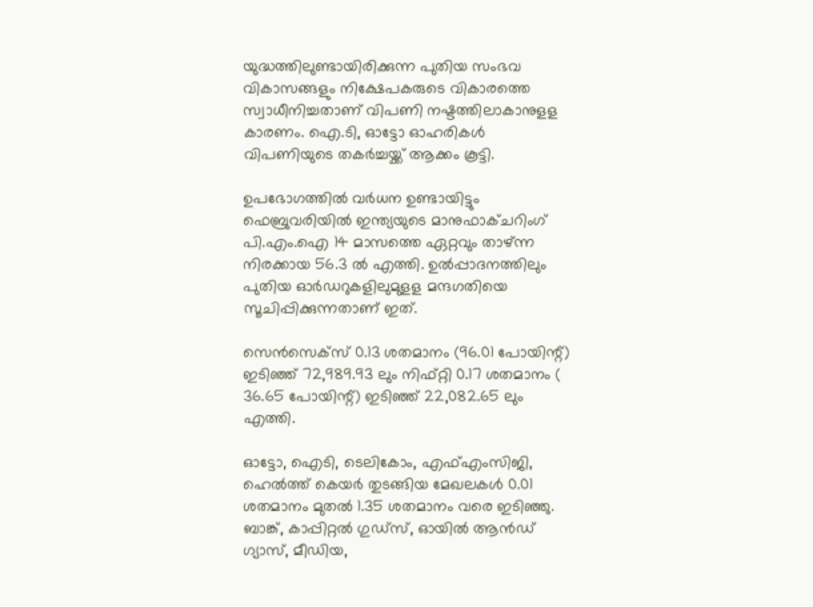യുദ്ധത്തിലുണ്ടായിരിക്കുന്ന പുതിയ സംഭവ വികാസങ്ങളും നിക്ഷേപകരുടെ വികാരത്തെ സ്വാധീനിച്ചതാണ് വിപണി നഷ്ടത്തിലാകാനുളള കാരണം. ഐ.ടി, ഓട്ടോ ഓഹരികൾ വിപണിയുടെ തകര്‍‌ച്ചയ്ക്ക് ആക്കം കൂട്ടി.

ഉപഭോഗത്തിൽ വര്‍ധന ഉണ്ടായിട്ടും ഫെബ്രുവരിയിൽ ഇന്ത്യയുടെ മാനുഫാക്ചറിംഗ് പി.എം.ഐ 14 മാസത്തെ ഏറ്റവും താഴ്ന്ന നിരക്കായ 56.3 ല്‍ എത്തി. ഉൽപ്പാദനത്തിലും പുതിയ ഓർഡറുകളിലുമുളള മന്ദഗതിയെ സൂചിപ്പിക്കുന്നതാണ് ഇത്.

സെൻസെക്സ് 0.13 ശതമാനം (96.01 പോയിന്റ്) ഇടിഞ്ഞ് 72,989.93 ലും നിഫ്റ്റി 0.17 ശതമാനം ( 36.65 പോയിന്റ്) ഇടിഞ്ഞ് 22,082.65 ലും എത്തി.

ഓട്ടോ, ഐടി, ടെലികോം, എഫ്എംസിജി, ഹെല്‍ത്ത് കെയര്‍ തുടങ്ങിയ മേഖലകള്‍ 0.01 ശതമാനം മുതല്‍ 1.35 ശതമാനം വരെ ഇടിഞ്ഞു. ബാങ്ക്, കാപ്പിറ്റൽ ഗുഡ്സ്, ഓയിൽ ആൻഡ് ഗ്യാസ്, മീഡിയ,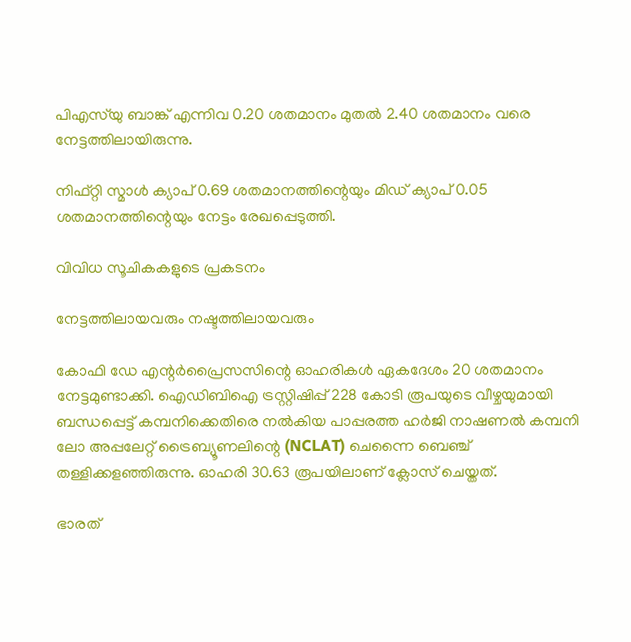പിഎസ്‌യു ബാങ്ക് എന്നിവ 0.20 ശതമാനം മുതല്‍ 2.40 ശതമാനം വരെ നേട്ടത്തിലായിരുന്നു.

നിഫ്റ്റി സ്മാള്‍ ക്യാപ് 0.69 ശതമാനത്തിന്റെയും മിഡ് ക്യാപ് 0.05 ശതമാനത്തിന്റെയും നേട്ടം രേഖപ്പെടുത്തി.

വിവിധ സൂചികകളുടെ പ്രകടനം

നേട്ടത്തിലായവരും നഷ്ടത്തിലായവരും

കോഫി ഡേ എന്റർപ്രൈസസിന്റെ ഓഹരികൾ ഏകദേശം 20 ശതമാനം നേട്ടമുണ്ടാക്കി. ഐഡിബിഐ ട്രസ്റ്റിഷിപ്പ് 228 കോടി രൂപയുടെ വീഴ്ചയുമായി ബന്ധപ്പെട്ട് കമ്പനിക്കെതിരെ നല്‍കിയ പാപ്പരത്ത ഹർജി നാഷണൽ കമ്പനി ലോ അപ്പലേറ്റ് ട്രൈബ്യൂണലിന്റെ (NCLAT) ചെന്നൈ ബെഞ്ച് തള്ളിക്കളഞ്ഞിരുന്നു. ഓഹരി 30.63 രൂപയിലാണ് ക്ലോസ് ചെയ്തത്.

ഭാരത്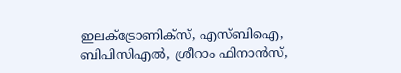ഇലക്ട്രോണിക്സ്, എസ്‌ബി‌ഐ, ബി‌പി‌സി‌എൽ, ശ്രീറാം ഫിനാൻസ്,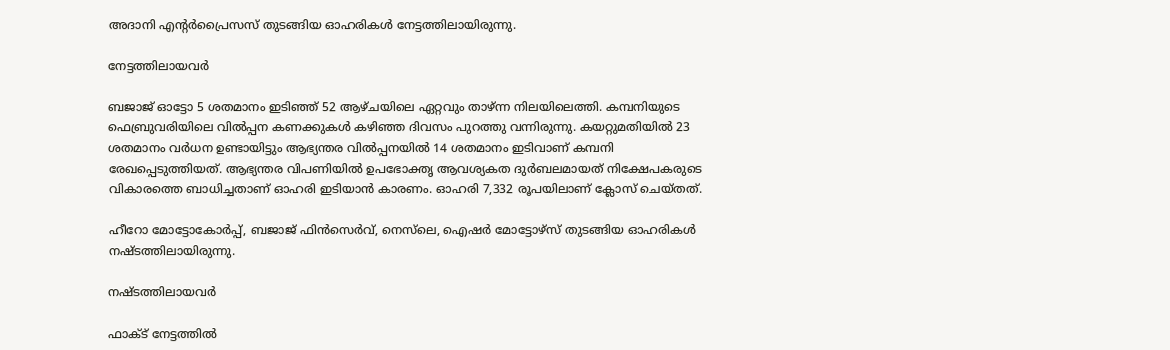അദാനി എന്റർപ്രൈസസ് തുടങ്ങിയ ഓഹരികള്‍ നേട്ടത്തിലായിരുന്നു.

നേട്ടത്തിലായവര്‍

ബജാജ് ഓട്ടോ 5 ശതമാനം ഇടിഞ്ഞ് 52 ആഴ്ചയിലെ ഏറ്റവും താഴ്ന്ന നിലയിലെത്തി. കമ്പനിയുടെ ഫെബ്രുവരിയിലെ വിൽപ്പന കണക്കുകൾ കഴിഞ്ഞ ദിവസം പുറത്തു വന്നിരുന്നു. കയറ്റുമതിയിൽ 23 ശതമാനം വർധന ഉണ്ടായിട്ടും ആഭ്യന്തര വിൽപ്പനയിൽ 14 ശതമാനം ഇടിവാണ് കമ്പനി രേഖപ്പെടുത്തിയത്. ആഭ്യന്തര വിപണിയില്‍ ഉപഭോക്തൃ ആവശ്യകത ദുർബലമായത് നിക്ഷേപകരുടെ വികാരത്തെ ബാധിച്ചതാണ് ഓഹരി ഇടിയാന്‍ കാരണം. ഓഹരി 7,332 രൂപയിലാണ് ക്ലോസ് ചെയ്തത്.

ഹീറോ മോട്ടോകോർപ്പ്, ബജാജ് ഫിൻ‌സെർവ്, നെസ്‌ലെ, ഐഷർ മോട്ടോഴ്‌സ് തുടങ്ങിയ ഓഹരികള്‍ നഷ്ടത്തിലായിരുന്നു.

നഷ്ടത്തിലായവര്‍

ഫാക്ട് നേട്ടത്തില്‍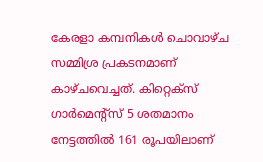കേരളാ കമ്പനികള്‍ ചൊവാഴ്ച സമ്മിശ്ര പ്രകടനമാണ് കാഴ്ചവെച്ചത്. കിറ്റെക്സ് ഗാര്‍മെന്റ്സ് 5 ശതമാനം നേട്ടത്തില്‍ 161 രൂപയിലാണ്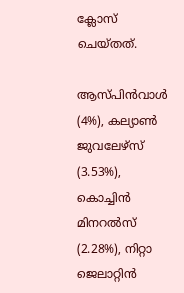ക്ലോസ് ചെയ്തത്.

ആസ്പിന്‍വാള്‍ (4%), കല്യാണ്‍ ജുവലേഴ്സ് (3.53%), കൊച്ചിന്‍ മിനറല്‍സ് (2.28%), നിറ്റാ ജെലാറ്റിന്‍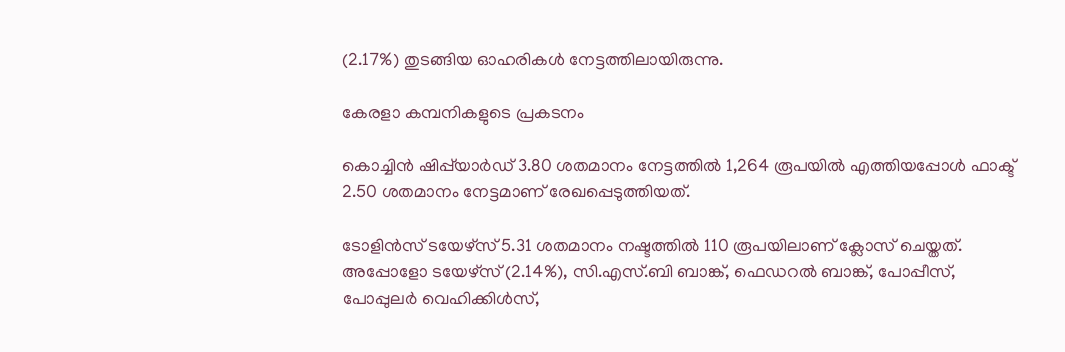(2.17%) തുടങ്ങിയ ഓഹരികള്‍ നേട്ടത്തിലായിരുന്നു.

കേരളാ കമ്പനികളുടെ പ്രകടനം

കൊച്ചിൻ ഷിപ്പ്‌യാർഡ് 3.80 ശതമാനം നേട്ടത്തില്‍ 1,264 രൂപയില്‍ എത്തിയപ്പോള്‍ ഫാക്ട് 2.50 ശതമാനം നേട്ടമാണ് രേഖപ്പെടുത്തിയത്.

ടോളിന്‍സ് ടയേഴ്സ് 5.31 ശതമാനം നഷ്ടത്തില്‍ 110 രൂപയിലാണ് ക്ലോസ് ചെയ്തത്. അപ്പോളോ ടയേഴ്സ് (2.14%), സി.എസ്.ബി ബാങ്ക്, ഫെഡറല്‍ ബാങ്ക്, പോപ്പീസ്, പോപ്പുലര്‍ വെഹിക്കിള്‍സ്,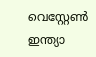വെസ്റ്റേണ്‍ ഇന്ത്യാ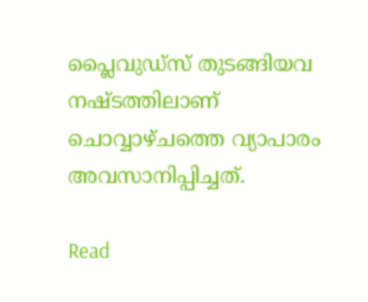പ്ലൈവുഡ്സ് തുടങ്ങിയവ നഷ്ടത്തിലാണ് ചൊവ്വാഴ്ചത്തെ വ്യാപാരം അവസാനിപ്പിച്ചത്.

Read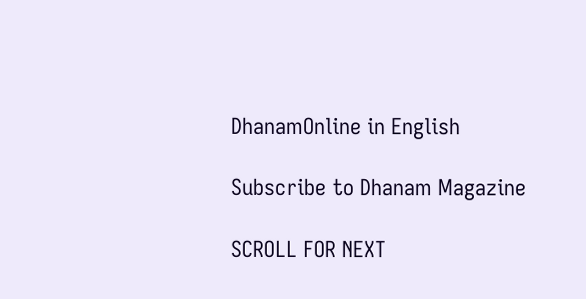DhanamOnline in English

Subscribe to Dhanam Magazine

SCROLL FOR NEXT